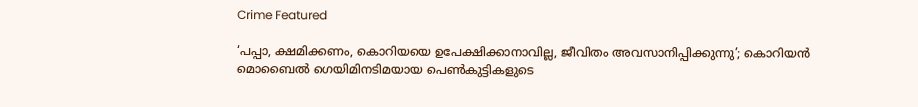Crime Featured

‘പപ്പാ, ക്ഷമിക്കണം, കൊറിയയെ ഉപേക്ഷിക്കാനാവില്ല, ജീവിതം അവസാനിപ്പിക്കുന്നു’; കൊറിയന്‍ മൊബൈല്‍ ഗെയിമിനടിമയായ പെണ്‍കുട്ടികളുടെ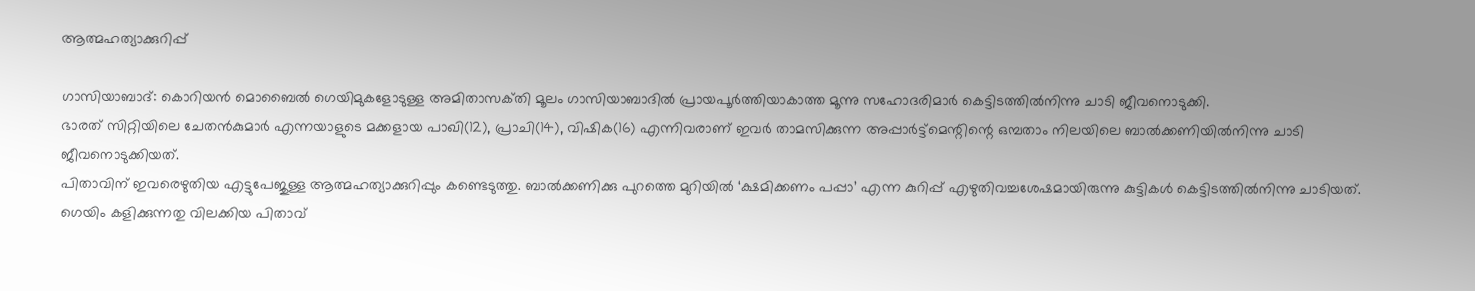ആത്മഹത്യാക്കുറിപ്പ്

ഗാസിയാബാദ്‌: കൊറിയന്‍ മൊബൈല്‍ ഗെയിമുകളോടുള്ള അമിതാസക്‌തി മൂലം ഗാസിയാബാദില്‍ പ്രായപൂര്‍ത്തിയാകാത്ത മൂന്നു സഹോദരിമാര്‍ കെട്ടിടത്തില്‍നിന്നു ചാടി ജീവനൊടുക്കി.
ഭാരത്‌ സിറ്റിയിലെ ചേതന്‍കുമാര്‍ എന്നയാളുടെ മക്കളായ പാഖി(12), പ്രാചി(14), വിഷിക(16) എന്നിവരാണ്‌ ഇവര്‍ താമസിക്കുന്ന അപ്പാര്‍ട്ട്‌മെന്റിന്റെ ഒമ്പതാം നിലയിലെ ബാല്‍ക്കണിയില്‍നിന്നു ചാടി ജീവനൊടുക്കിയത്‌.
പിതാവിന്‌ ഇവരെഴുതിയ എട്ടുപേജുള്ള ആത്മഹത്യാക്കുറിപ്പും കണ്ടെടുത്തു. ബാല്‍ക്കണിക്കു പുറത്തെ മുറിയില്‍ ‘ക്ഷമിക്കണം പപ്പാ’ എന്ന കുറിപ്പ്‌ എഴുതിവച്ചശേഷമായിരുന്നു കുട്ടികള്‍ കെട്ടിടത്തില്‍നിന്നു ചാടിയത്‌.
ഗെയിം കളിക്കുന്നതു വിലക്കിയ പിതാവ്‌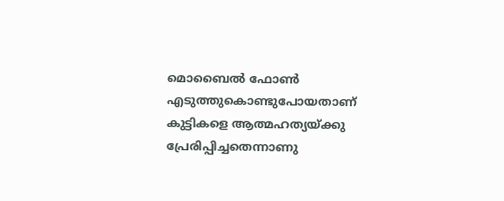മൊബൈല്‍ ഫോണ്‍ എടുത്തുകൊണ്ടുപോയതാണ്‌ കുട്ടികളെ ആത്മഹത്യയ്‌ക്കു പ്രേരിപ്പിച്ചതെന്നാണു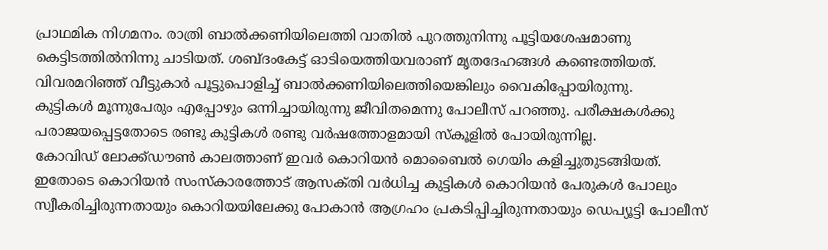പ്രാഥമിക നിഗമനം. രാത്രി ബാല്‍ക്കണിയിലെത്തി വാതില്‍ പുറത്തുനിന്നു പൂട്ടിയശേഷമാണു കെട്ടിടത്തില്‍നിന്നു ചാടിയത്‌. ശബ്‌ദംകേട്ട്‌ ഓടിയെത്തിയവരാണ്‌ മൃതദേഹങ്ങള്‍ കണ്ടെത്തിയത്‌. വിവരമറിഞ്ഞ്‌ വീട്ടുകാര്‍ പൂട്ടുപൊളിച്ച്‌ ബാല്‍ക്കണിയിലെത്തിയെങ്കിലും വൈകിപ്പോയിരുന്നു.
കുട്ടികള്‍ മൂന്നുപേരും എപ്പോഴും ഒന്നിച്ചായിരുന്നു ജീവിതമെന്നു പോലീസ്‌ പറഞ്ഞു. പരീക്ഷകള്‍ക്കു പരാജയപ്പെട്ടതോടെ രണ്ടു കുട്ടികള്‍ രണ്ടു വര്‍ഷത്തോളമായി സ്‌കൂളില്‍ പോയിരുന്നില്ല.
കോവിഡ്‌ ലോക്ക്‌ഡൗണ്‍ കാലത്താണ്‌ ഇവര്‍ കൊറിയന്‍ മൊബൈല്‍ ഗെയിം കളിച്ചുതുടങ്ങിയത്‌. ഇതോടെ കൊറിയന്‍ സംസ്‌കാരത്തോട്‌ ആസക്‌തി വര്‍ധിച്ച കുട്ടികള്‍ കൊറിയന്‍ പേരുകള്‍ പോലും സ്വീകരിച്ചിരുന്നതായും കൊറിയയിലേക്കു പോകാന്‍ ആഗ്രഹം പ്രകടിപ്പിച്ചിരുന്നതായും ഡെപ്യൂട്ടി പോലീസ്‌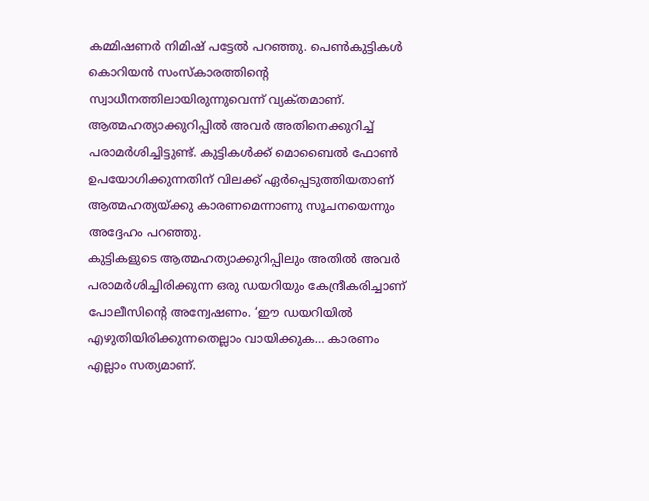കമ്മിഷണര്‍ നിമിഷ്‌ പട്ടേല്‍ പറഞ്ഞു. പെണ്‍കുട്ടികള്‍ കൊറിയന്‍ സംസ്‌കാരത്തിന്റെ സ്വാധീനത്തിലായിരുന്നുവെന്ന്‌ വ്യക്‌തമാണ്‌. ആത്മഹത്യാക്കുറിപ്പില്‍ അവര്‍ അതിനെക്കുറിച്ച്‌ പരാമര്‍ശിച്ചിട്ടുണ്ട്‌. കുട്ടികള്‍ക്ക്‌ മൊബൈല്‍ ഫോണ്‍ ഉപയോഗിക്കുന്നതിന്‌ വിലക്ക്‌ ഏര്‍പ്പെടുത്തിയതാണ്‌ ആത്മഹത്യയ്‌ക്കു കാരണമെന്നാണു സൂചനയെന്നും അദ്ദേഹം പറഞ്ഞു.
കുട്ടികളുടെ ആത്മഹത്യാക്കുറിപ്പിലും അതില്‍ അവര്‍ പരാമര്‍ശിച്ചിരിക്കുന്ന ഒരു ഡയറിയും കേന്ദ്രീകരിച്ചാണ്‌ പോലീസിന്റെ അന്വേഷണം. ‘ഈ ഡയറിയില്‍ എഴുതിയിരിക്കുന്നതെല്ലാം വായിക്കുക… കാരണം എല്ലാം സത്യമാണ്‌.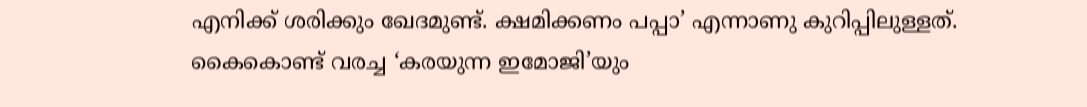എനിക്ക്‌ ശരിക്കും ഖേദമുണ്ട്‌. ക്ഷമിക്കണം പപ്പാ’ എന്നാണു കുറിപ്പിലുള്ളത്‌. കൈകൊണ്ട്‌ വരച്ച ‘കരയുന്ന ഇമോജി’യും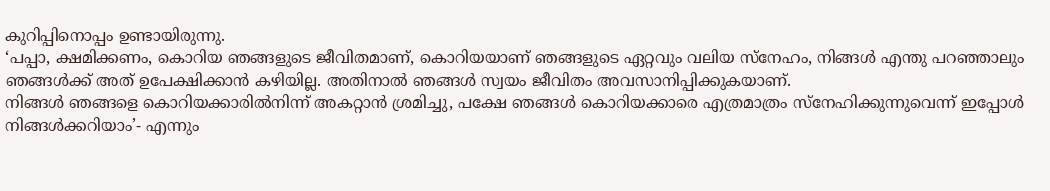കുറിപ്പിനൊപ്പം ഉണ്ടായിരുന്നു.
‘പപ്പാ, ക്ഷമിക്കണം, കൊറിയ ഞങ്ങളുടെ ജീവിതമാണ്‌, കൊറിയയാണ്‌ ഞങ്ങളുടെ ഏറ്റവും വലിയ സ്‌നേഹം, നിങ്ങള്‍ എന്തു പറഞ്ഞാലും ഞങ്ങള്‍ക്ക്‌ അത്‌ ഉപേക്ഷിക്കാന്‍ കഴിയില്ല. അതിനാല്‍ ഞങ്ങള്‍ സ്വയം ജീവിതം അവസാനിപ്പിക്കുകയാണ്‌.
നിങ്ങള്‍ ഞങ്ങളെ കൊറിയക്കാരില്‍നിന്ന്‌ അകറ്റാന്‍ ശ്രമിച്ചു, പക്ഷേ ഞങ്ങള്‍ കൊറിയക്കാരെ എത്രമാത്രം സ്‌നേഹിക്കുന്നുവെന്ന്‌ ഇപ്പോള്‍ നിങ്ങള്‍ക്കറിയാം’- എന്നും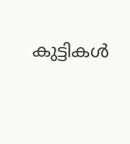കുട്ടികള്‍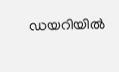ഡയറിയില്‍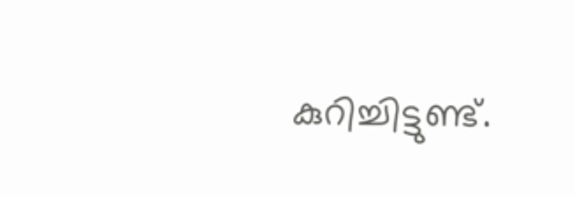കുറിച്ചിട്ടുണ്ട്‌.